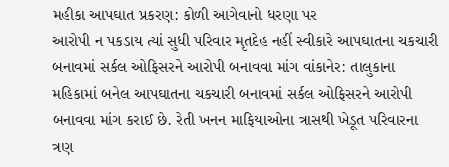મહીકા આપઘાત પ્રકરણ: કોળી આગેવાનો ધરણા પર
આરોપી ન પકડાય ત્યાં સુધી પરિવાર મૃતદેહ નહીં સ્વીકારે આપઘાતના ચકચારી બનાવમાં સર્કલ ઓફિસરને આરોપી બનાવવા માંગ વાંકાનેર: તાલુકાના મહિકામાં બનેલ આપઘાતના ચકચારી બનાવમાં સર્કલ ઓફિસરને આરોપી બનાવવા માંગ કરાઈ છે. રેતી ખનન માફિયાઓના ત્રાસથી ખેડૂત પરિવારના ત્રણ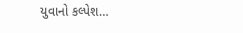યુવાનો કલ્પેશ…